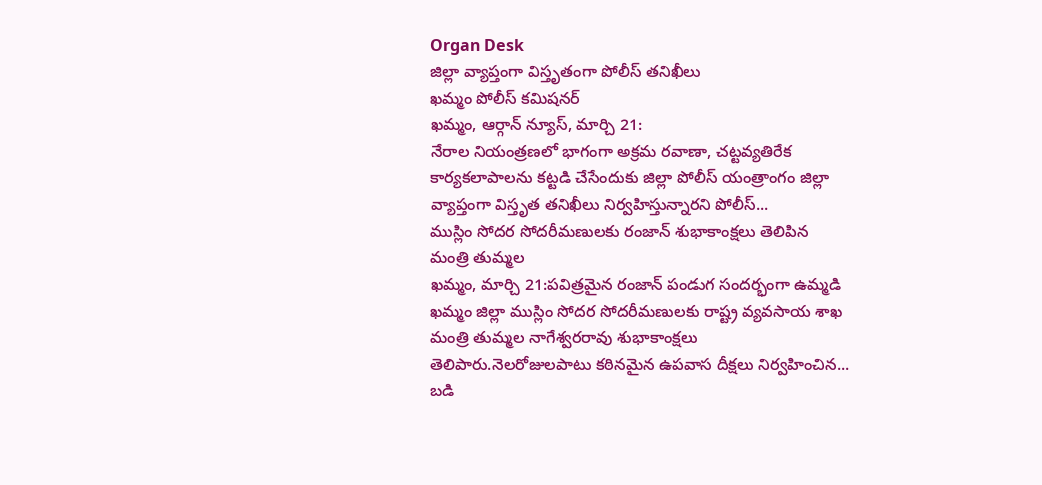Organ Desk
జిల్లా వ్యాప్తంగా విస్తృతంగా పోలీస్ తనిఖీలు
ఖమ్మం పోలీస్ కమిషనర్
ఖమ్మం, ఆర్గాన్ న్యూస్, మార్చి 21:
నేరాల నియంత్రణలో భాగంగా అక్రమ రవాణా, చట్టవ్యతిరేక కార్యకలాపాలను కట్టడి చేసేందుకు జిల్లా పోలీస్ యంత్రాంగం జిల్లా వ్యాప్తంగా విస్తృత తనిఖీలు నిర్వహిస్తున్నారని పోలీస్...
ముస్లిం సోదర సోదరీమణులకు రంజాన్ శుభాకాంక్షలు తెలిపిన మంత్రి తుమ్మల
ఖమ్మం, మార్చి 21:పవిత్రమైన రంజాన్ పండుగ సందర్భంగా ఉమ్మడి ఖమ్మం జిల్లా ముస్లిం సోదర సోదరీమణులకు రాష్ట్ర వ్యవసాయ శాఖ మంత్రి తుమ్మల నాగేశ్వరరావు శుభాకాంక్షలు తెలిపారు.నెలరోజులపాటు కఠినమైన ఉపవాస దీక్షలు నిర్వహించిన...
బడి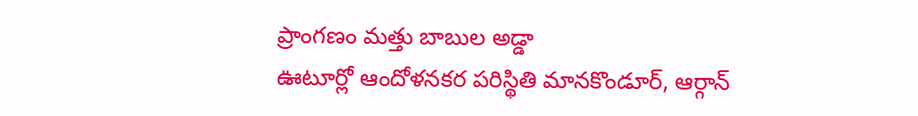ప్రాంగణం మత్తు బాబుల అడ్డా
ఊటూర్లో ఆందోళనకర పరిస్థితి మానకొండూర్, ఆర్గాన్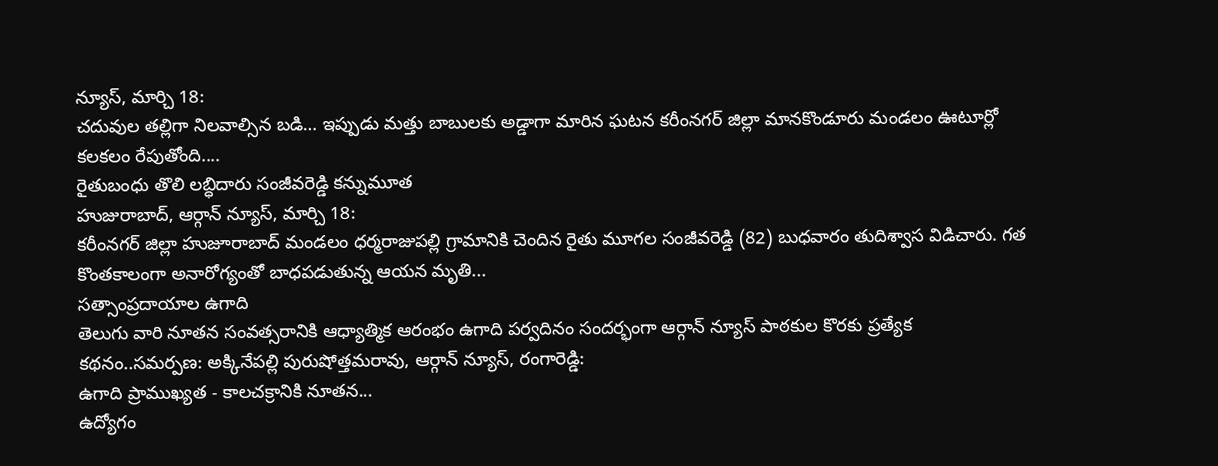న్యూస్, మార్చి 18:
చదువుల తల్లిగా నిలవాల్సిన బడి… ఇప్పుడు మత్తు బాబులకు అడ్డాగా మారిన ఘటన కరీంనగర్ జిల్లా మానకొండూరు మండలం ఊటూర్లో కలకలం రేపుతోంది....
రైతుబంధు తొలి లబ్ధిదారు సంజీవరెడ్డి కన్నుమూత
హుజురాబాద్, ఆర్గాన్ న్యూస్, మార్చి 18:
కరీంనగర్ జిల్లా హుజూరాబాద్ మండలం ధర్మరాజుపల్లి గ్రామానికి చెందిన రైతు మూగల సంజీవరెడ్డి (82) బుధవారం తుదిశ్వాస విడిచారు. గత కొంతకాలంగా అనారోగ్యంతో బాధపడుతున్న ఆయన మృతి...
సత్సాంప్రదాయాల ఉగాది
తెలుగు వారి నూతన సంవత్సరానికి ఆధ్యాత్మిక ఆరంభం ఉగాది పర్వదినం సందర్భంగా ఆర్గాన్ న్యూస్ పాఠకుల కొరకు ప్రత్యేక కథనం..సమర్పణ: అక్కినేపల్లి పురుషోత్తమరావు, ఆర్గాన్ న్యూస్, రంగారెడ్డి:
ఉగాది ప్రాముఖ్యత - కాలచక్రానికి నూతన...
ఉద్యోగం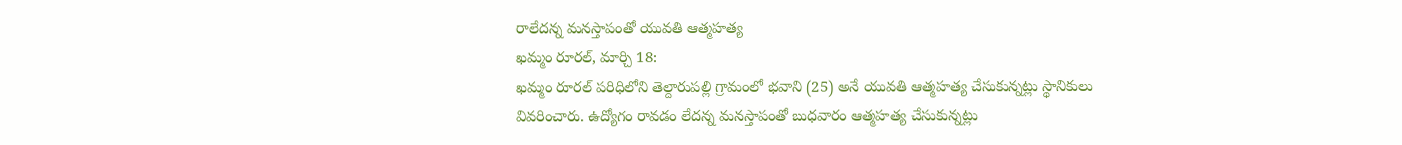రాలేదన్న మనస్తాపంతో యువతి ఆత్మహత్య
ఖమ్మం రూరల్, మార్చి 18:
ఖమ్మం రూరల్ పరిధిలోని తెల్దారుపల్లి గ్రామంలో భవాని (25) అనే యువతి ఆత్మహత్య చేసుకున్నట్లు స్థానికులు వివరించారు. ఉద్యోగం రావడం లేదన్న మనస్తాపంతో బుధవారం ఆత్మహత్య చేసుకున్నట్లు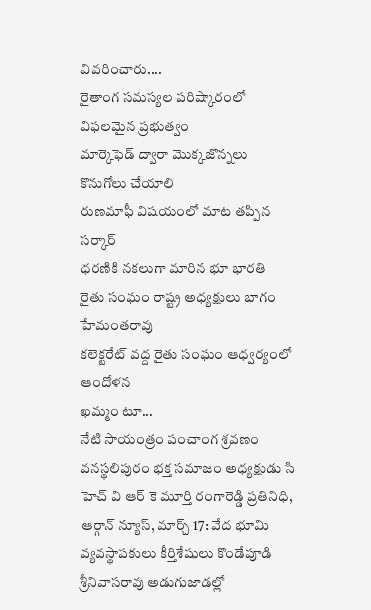వివరించారు....
రైతాంగ సమస్యల పరిష్కారంలో విఫలమైన ప్రభుత్వం
మార్కెఫెడ్ ద్వారా మొక్కజొన్నలు కొనుగోలు చేయాలి
రుణమాఫీ విషయంలో మాట తప్పిన సర్కార్
ధరణికి నకలుగా మారిన భూ భారతి
రైతు సంఘం రాష్ట్ర అధ్యక్షులు బాగం హేమంతరావు
కలెక్టరేట్ వద్ద రైతు సంఘం ఆధ్వర్యంలో ఆందోళన
ఖమ్మం టూ...
నేటి సాయంత్రం పంచాంగ శ్రవణం
వనస్థలిపురం భక్త సమాజం అధ్యక్షుడు సి హెచ్ వి ఆర్ కె మూర్తి రంగారెడ్డి ప్రతినిధి, ఆర్గాన్ న్యూస్, మార్చ్ 17: వేద భూమి వ్యవస్థాపకులు కీర్తిశేషులు కొండేపూడి శ్రీనివాసరావు అడుగుజాడల్లో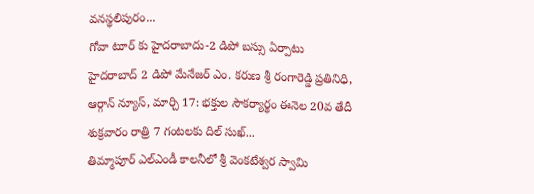వనస్థలిపురం...
గోవా టూర్ కు హైదరాబాదు-2 డిపో బస్సు ఏర్పాటు
హైదరాబాద్ 2 డిపో మేనేజర్ ఎం. కరుణ శ్రీ రంగారెడ్డి ప్రతినిధి, ఆర్గాన్ న్యూస్, మార్చి 17: భక్తుల సౌకర్యార్థం ఈనెల 20వ తేదీ శుక్రవారం రాత్రి 7 గంటలకు దిల్ సుఖ్...
తిమ్మాపూర్ ఎల్ఎండీ కాలనీలో శ్రీ వెంకటేశ్వర స్వామి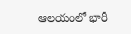ఆలయంలో భారీ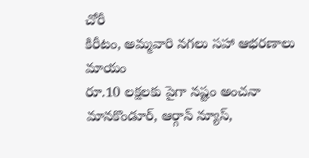చోరీ
కిరీటం, అమ్మవారి నగలు సహా ఆభరణాలు మాయం
రూ.10 లక్షలకు పైగా నష్టం అంచనా మానకొండూర్, ఆర్గాన్ న్యూస్,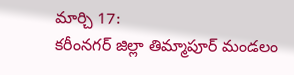మార్చి 17:
కరీంనగర్ జిల్లా తిమ్మాపూర్ మండలం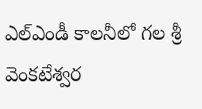ఎల్ఎండీ కాలనీలో గల శ్రీ వెంకటేశ్వర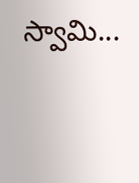స్వామి...